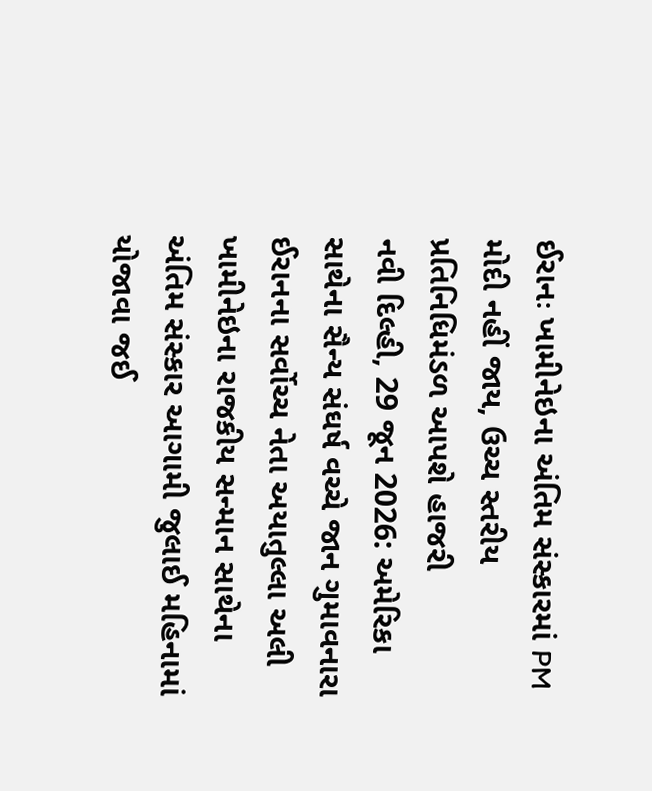ઈરાનઃ ખામીનેઇના અંતિમ સંસ્કારમાં PM મોદી નહીં જાય, ઉચ્ચ સ્તરીય પ્રતિનિધિમંડળ આપશે હાજરી
નવી દિલ્હી, 29 જૂન 2026: અમેરિકા સાથેના સૈન્ય સંઘર્ષ વચ્ચે જાન ગુમાવનારા ઈરાનના સર્વોચ્ચ નેતા અયાતુલ્લા અલી ખામીનેઇના રાજકીય સન્માન સાથેના અંતિમ સંસ્કાર આગામી જુલાઈ મહિનામાં યોજાવા જઈ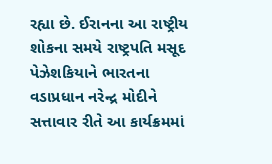રહ્યા છે. ઈરાનના આ રાષ્ટ્રીય શોકના સમયે રાષ્ટ્રપતિ મસૂદ પેઝેશકિયાને ભારતના વડાપ્રધાન નરેન્દ્ર મોદીને સત્તાવાર રીતે આ કાર્યક્રમમાં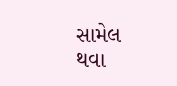સામેલ થવા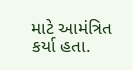માટે આમંત્રિત કર્યા હતા.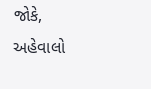જોકે, અહેવાલો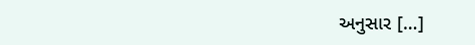અનુસાર […]